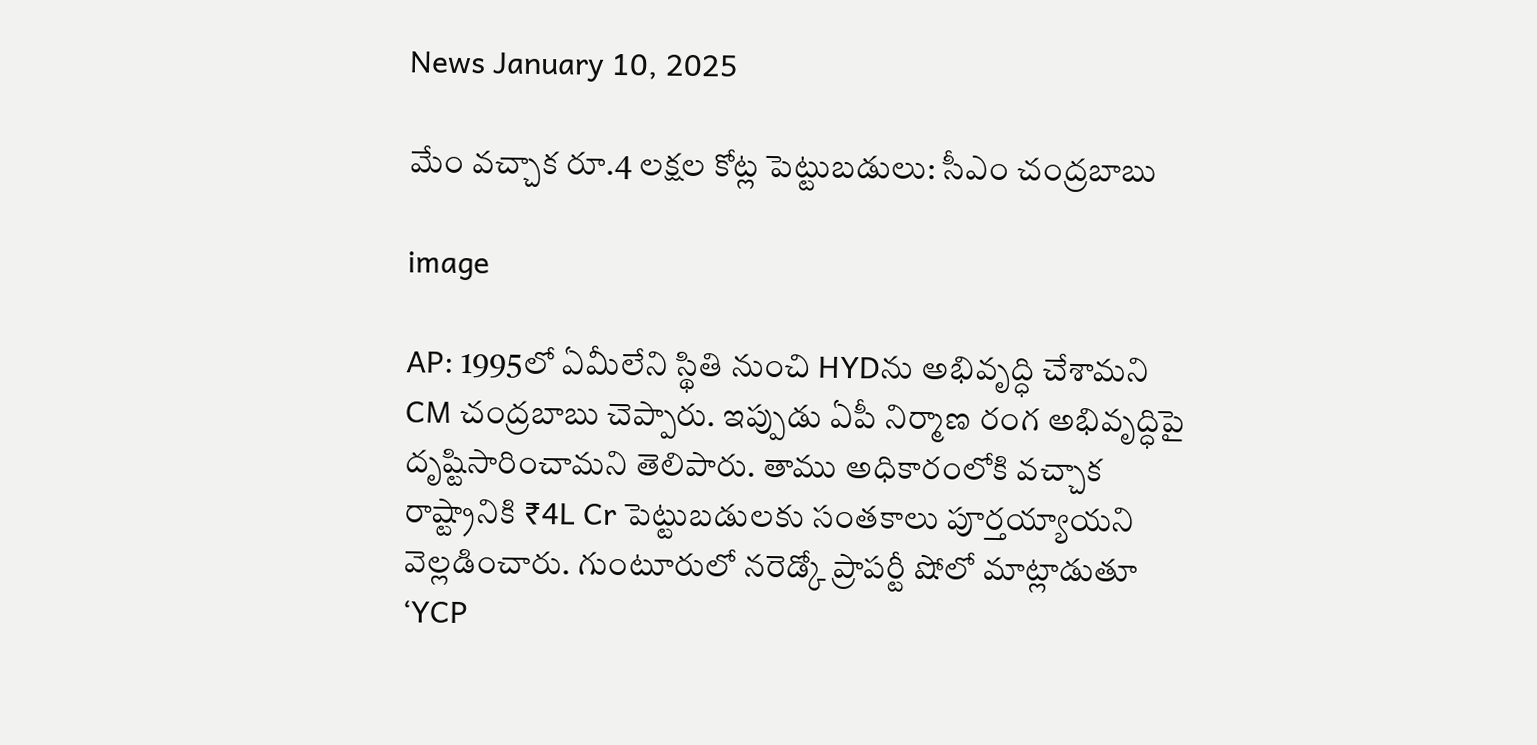News January 10, 2025

మేం వచ్చాక రూ.4 లక్షల కోట్ల పెట్టుబడులు: సీఎం చంద్రబాబు

image

AP: 1995లో ఏమీలేని స్థితి నుంచి HYDను అభివృద్ధి చేశామని CM చంద్రబాబు చెప్పారు. ఇప్పుడు ఏపీ నిర్మాణ రంగ అభివృద్ధిపై దృష్టిసారించామని తెలిపారు. తాము అధికారంలోకి వచ్చాక రాష్ట్రానికి ₹4L Cr పెట్టుబడులకు సంతకాలు పూర్తయ్యాయని వెల్లడించారు. గుంటూరులో నరెడ్కో ప్రాపర్టీ షోలో మాట్లాడుతూ ‘YCP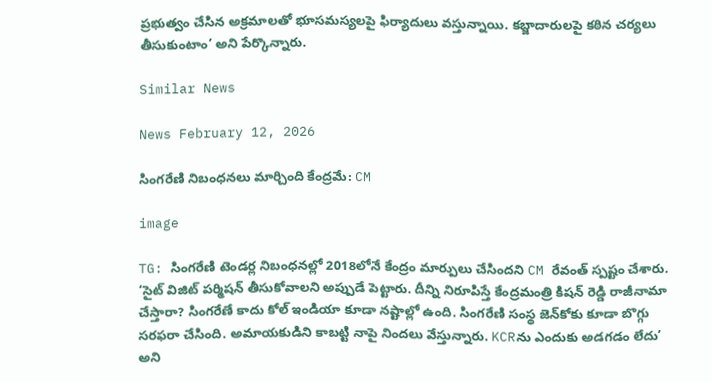ప్రభుత్వం చేసిన అక్రమాలతో భూసమస్యలపై ఫిర్యాదులు వస్తున్నాయి. కబ్జాదారులపై కఠిన చర్యలు తీసుకుంటాం’ అని పేర్కొన్నారు.

Similar News

News February 12, 2026

సింగరేణి నిబంధనలు మార్చింది కేంద్రమే: CM

image

TG: సింగరేణి టెండర్ల నిబంధనల్లో 2018లోనే కేంద్రం మార్పులు చేసిందని CM రేవంత్ స్పష్టం చేశారు. ‘సైట్ విజిట్‌ పర్మిషన్ తీసుకోవాలని అప్పుడే పెట్టారు. దీన్ని నిరూపిస్తే కేంద్రమంత్రి కిషన్ రెడ్డి రాజీనామా చేస్తారా? సింగరేణే కాదు కోల్ ఇండియా కూడా నష్టాల్లో ఉంది. సింగరేణి సంస్థ జెన్‌కోకు కూడా బొగ్గు సరఫరా చేసింది. అమాయకుడిని కాబట్టి నాపై నిందలు వేస్తున్నారు. KCRను ఎందుకు అడగడం లేదు’ అని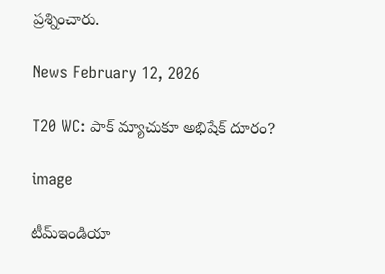ప్రశ్నించారు.

News February 12, 2026

T20 WC: పాక్ మ్యాచుకూ అభిషేక్ దూరం?

image

టీమ్‌ఇండియా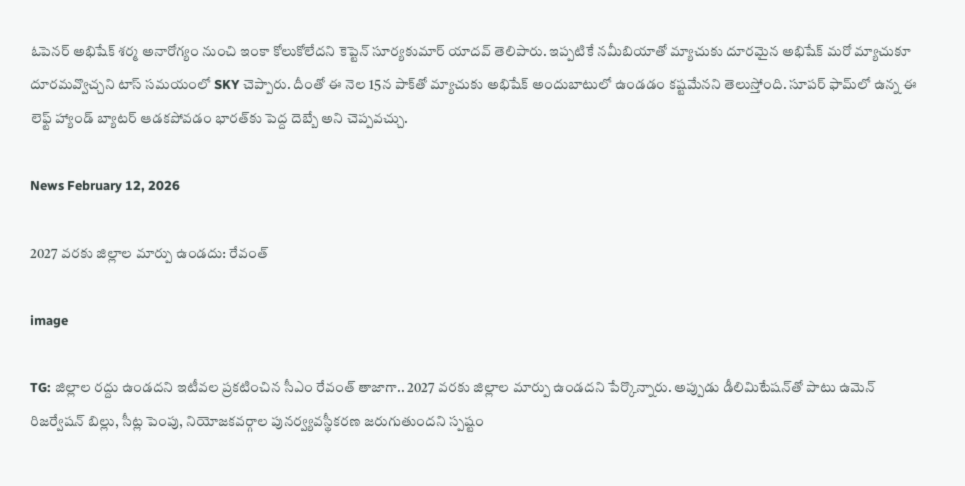ఓపెనర్ అభిషేక్ శర్మ అనారోగ్యం నుంచి ఇంకా కోలుకోలేదని కెప్టెన్ సూర్యకుమార్ యాదవ్ తెలిపారు. ఇప్పటికే నమీబియాతో మ్యాచుకు దూరమైన అభిషేక్ మరో మ్యాచుకూ దూరమవ్వొచ్చని టాస్ సమయంలో SKY చెప్పారు. దీంతో ఈ నెల 15న పాక్‌తో మ్యాచుకు అభిషేక్ అందుబాటులో ఉండడం కష్టమేనని తెలుస్తోంది. సూపర్ ఫామ్‌లో ఉన్న ఈ లెఫ్ట్ హ్యాండ్ బ్యాటర్ ఆడకపోవడం భారత్‌కు పెద్ద దెబ్బే అని చెప్పవచ్చు.

News February 12, 2026

2027 వరకు జిల్లాల మార్పు ఉండదు: రేవంత్

image

TG: జిల్లాల రద్దు ఉండదని ఇటీవల ప్రకటించిన సీఎం రేవంత్ తాజాగా.. 2027 వరకు జిల్లాల మార్పు ఉండదని పేర్కొన్నారు. అప్పుడు డీలిమిటేషన్‌తో పాటు ఉమెన్ రిజర్వేషన్ బిల్లు, సీట్ల పెంపు, నియోజకవర్గాల పునర్వ్యవస్థీకరణ జరుగుతుందని స్పష్టం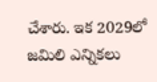చేశారు. ఇక 2029లో జమిలి ఎన్నికలు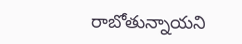రాబోతున్నాయని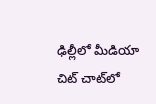ఢిల్లీలో మీడియా చిట్ చాట్‌లో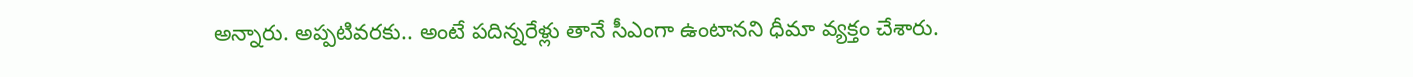అన్నారు. అప్పటివరకు.. అంటే పదిన్నరేళ్లు తానే సీఎంగా ఉంటానని ధీమా వ్యక్తం చేశారు.